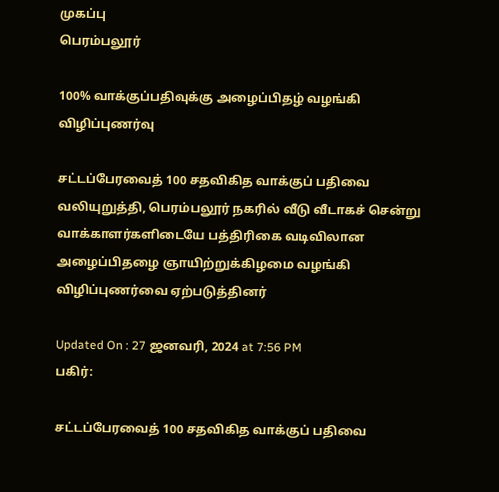முகப்பு
பெரம்பலூர்

100% வாக்குப்பதிவுக்கு அழைப்பிதழ் வழங்கி விழிப்புணர்வு

சட்டப்பேரவைத் 100 சதவிகித வாக்குப் பதிவை வலியுறுத்தி, பெரம்பலூர் நகரில் வீடு வீடாகச் சென்று வாக்காளர்களிடையே பத்திரிகை வடிவிலான அழைப்பிதழை ஞாயிற்றுக்கிழமை வழங்கி விழிப்புணர்வை ஏற்படுத்தினர்

Updated On : 27 ஜனவரி, 2024 at 7:56 PM
பகிர்:

சட்டப்பேரவைத் 100 சதவிகித வாக்குப் பதிவை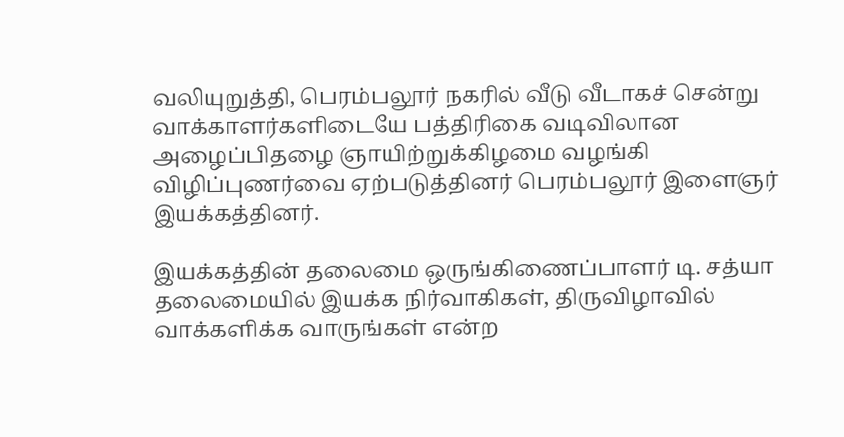வலியுறுத்தி, பெரம்பலூர் நகரில் வீடு வீடாகச் சென்று வாக்காளர்களிடையே பத்திரிகை வடிவிலான அழைப்பிதழை ஞாயிற்றுக்கிழமை வழங்கி விழிப்புணர்வை ஏற்படுத்தினர் பெரம்பலூர் இளைஞர் இயக்கத்தினர்.

இயக்கத்தின் தலைமை ஒருங்கிணைப்பாளர் டி. சத்யா தலைமையில் இயக்க நிர்வாகிகள், திருவிழாவில் வாக்களிக்க வாருங்கள் என்ற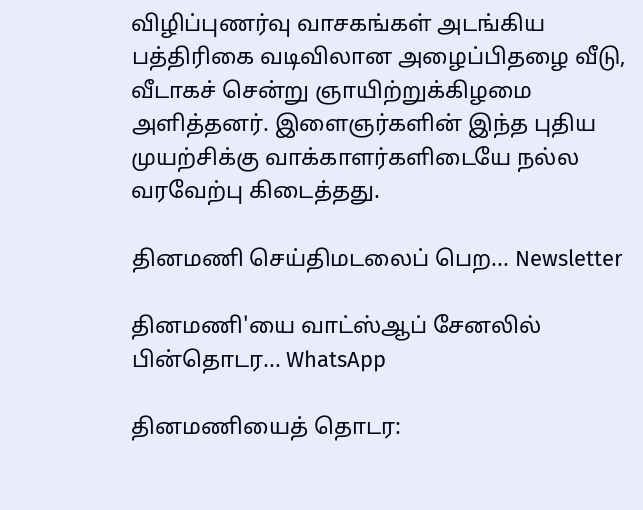விழிப்புணர்வு வாசகங்கள் அடங்கிய பத்திரிகை வடிவிலான அழைப்பிதழை வீடு, வீடாகச் சென்று ஞாயிற்றுக்கிழமை அளித்தனர். இளைஞர்களின் இந்த புதிய முயற்சிக்கு வாக்காளர்களிடையே நல்ல வரவேற்பு கிடைத்தது.

தினமணி செய்திமடலைப் பெற... Newsletter

தினமணி'யை வாட்ஸ்ஆப் சேனலில் பின்தொடர... WhatsApp

தினமணியைத் தொடர: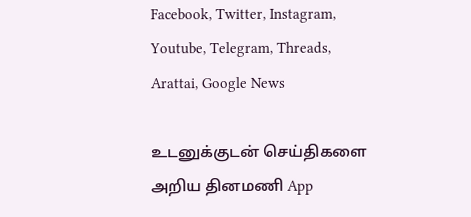Facebook, Twitter, Instagram, Youtube, Telegram, Threads, Arattai, Google News

உடனுக்குடன் செய்திகளை அறிய தினமணி App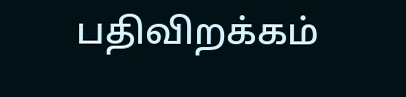பதிவிறக்கம்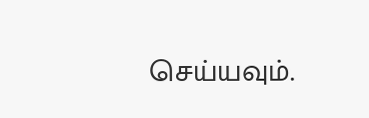செய்யவும்.